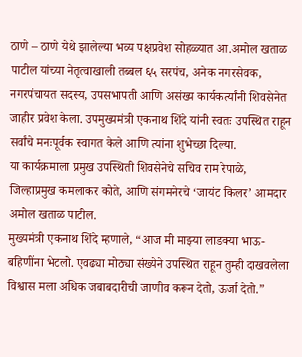ठाणे – ठाणे येथे झालेल्या भव्य पक्षप्रवेश सोहळ्यात आ.अमोल खताळ पाटील यांच्या नेतृत्वाखाली तब्बल ६५ सरपंच, अनेक नगरसेवक, नगरपंचायत सदस्य, उपसभापती आणि असंख्य कार्यकर्त्यांनी शिवसेनेत जाहीर प्रवेश केला. उपमुख्यमंत्री एकनाथ शिंदे यांनी स्वतः उपस्थित राहून सर्वांचे मनःपूर्वक स्वागत केले आणि त्यांना शुभेच्छा दिल्या.
या कार्यक्रमाला प्रमुख उपस्थिती शिवसेनेचे सचिव राम रेपाळे, जिल्हाप्रमुख कमलाकर कोते, आणि संगमनेरचे ‘जायंट किलर’ आमदार अमोल खताळ पाटील.
मुख्यमंत्री एकनाथ शिंदे म्हणाले, “आज मी माझ्या लाडक्या भाऊ-बहिणींना भेटलो. एवढ्या मोठ्या संख्येने उपस्थित राहून तुम्ही दाखवलेला विश्वास मला अधिक जबाबदारीची जाणीव करून देतो, ऊर्जा देतो.”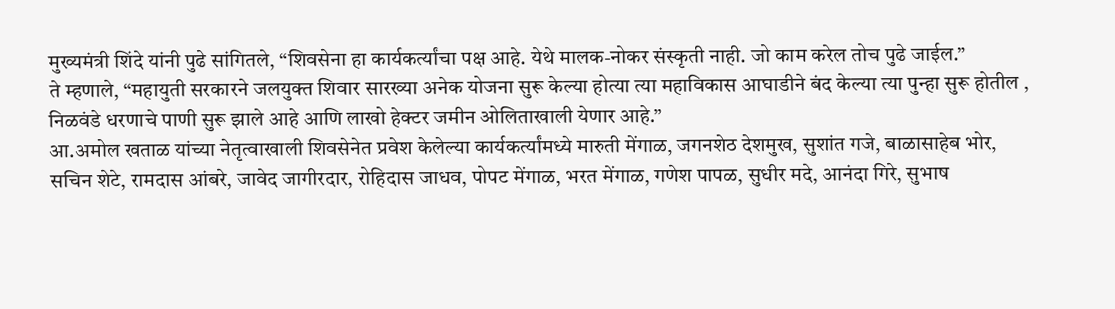मुख्यमंत्री शिंदे यांनी पुढे सांगितले, “शिवसेना हा कार्यकर्त्यांचा पक्ष आहे. येथे मालक-नोकर संस्कृती नाही. जो काम करेल तोच पुढे जाईल.”
ते म्हणाले, “महायुती सरकारने जलयुक्त शिवार सारख्या अनेक योजना सुरू केल्या होत्या त्या महाविकास आघाडीने बंद केल्या त्या पुन्हा सुरू होतील , निळवंडे धरणाचे पाणी सुरू झाले आहे आणि लाखो हेक्टर जमीन ओलिताखाली येणार आहे.”
आ.अमोल खताळ यांच्या नेतृत्वाखाली शिवसेनेत प्रवेश केलेल्या कार्यकर्त्यांमध्ये मारुती मेंगाळ, जगनशेठ देशमुख, सुशांत गजे, बाळासाहेब भोर, सचिन शेटे, रामदास आंबरे, जावेद जागीरदार, रोहिदास जाधव, पोपट मेंगाळ, भरत मेंगाळ, गणेश पापळ, सुधीर मदे, आनंदा गिरे, सुभाष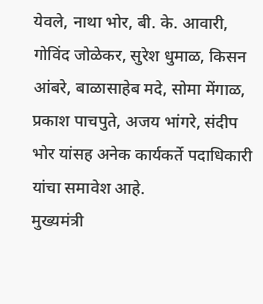येवले, नाथा भोर, बी. के. आवारी, गोविंद जोळेकर, सुरेश धुमाळ, किसन आंबरे, बाळासाहेब मदे, सोमा मेंगाळ, प्रकाश पाचपुते, अजय भांगरे, संदीप भोर यांसह अनेक कार्यकर्ते पदाधिकारी यांचा समावेश आहे.
मुख्यमंत्री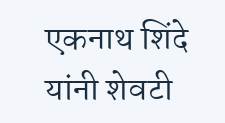एकनाथ शिंदे यांनी शेवटी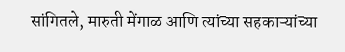सांगितले, मारुती मेंगाळ आणि त्यांच्या सहकाऱ्यांच्या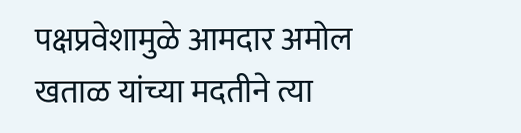पक्षप्रवेशामुळे आमदार अमोल खताळ यांच्या मदतीने त्या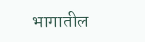भागातील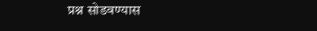प्रश्न सोडवण्यास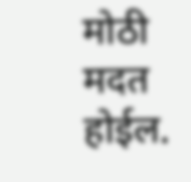मोठी मदत होईल.